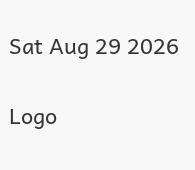Sat Aug 29 2026

Logo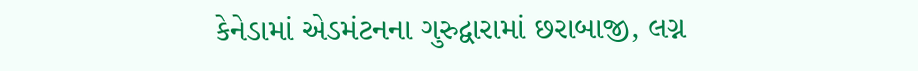કેનેડામાં એડમંટનના ગુરુદ્વારામાં છરાબાજી, લગ્ન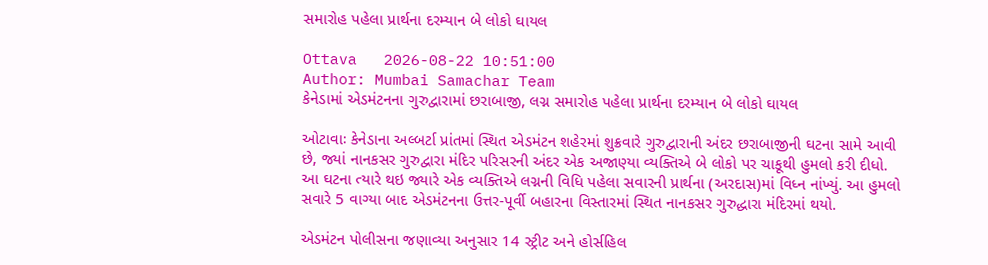સમારોહ પહેલા પ્રાર્થના દરમ્યાન બે લોકો ઘાયલ

Ottava   2026-08-22 10:51:00
Author: Mumbai Samachar Team
કેનેડામાં એડમંટનના ગુરુદ્વારામાં છરાબાજી, લગ્ન સમારોહ પહેલા પ્રાર્થના દરમ્યાન બે લોકો ઘાયલ

ઓટાવાઃ કેનેડાના અલ્બર્ટા પ્રાંતમાં સ્થિત એડમંટન શહેરમાં શુક્રવારે ગુરુદ્વારાની અંદર છરાબાજીની ઘટના સામે આવી છે, જ્યાં નાનકસર ગુરુદ્વારા મંદિર પરિસરની અંદર એક અજાણ્યા વ્યક્તિએ બે લોકો પર ચાકૂથી હુમલો કરી દીધો. આ ઘટના ત્યારે થઇ જ્યારે એક વ્યક્તિએ લગ્નની વિધિ પહેલા સવારની પ્રાર્થના (અરદાસ)માં વિધ્ન નાંખ્યું. આ હુમલો સવારે 5 વાગ્યા બાદ એડમંટનના ઉત્તર-પૂર્વી બહારના વિસ્તારમાં સ્થિત નાનકસર ગુરુદ્ધારા મંદિરમાં થયો.

એડમંટન પોલીસના જણાવ્યા અનુસાર 14 સ્ટ્રીટ અને હોર્સહિલ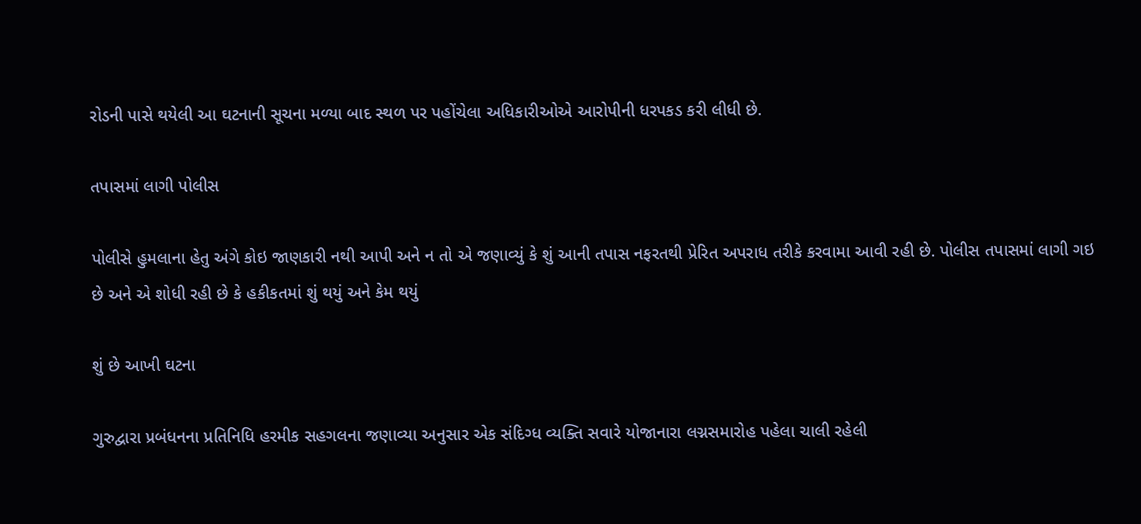રોડની પાસે થયેલી આ ઘટનાની સૂચના મળ્યા બાદ સ્થળ પર પહોંચેલા અધિકારીઓએ આરોપીની ધરપકડ કરી લીધી છે.

તપાસમાં લાગી પોલીસ

પોલીસે હુમલાના હેતુ અંગે કોઇ જાણકારી નથી આપી અને ન તો એ જણાવ્યું કે શું આની તપાસ નફરતથી પ્રેરિત અપરાધ તરીકે કરવામા આવી રહી છે. પોલીસ તપાસમાં લાગી ગઇ છે અને એ શોધી રહી છે કે હકીકતમાં શું થયું અને કેમ થયું

શું છે આખી ઘટના

ગુરુદ્વારા પ્રબંધનના પ્રતિનિધિ હરમીક સહગલના જણાવ્યા અનુસાર એક સંદિગ્ધ વ્યક્તિ સવારે યોજાનારા લગ્નસમારોહ પહેલા ચાલી રહેલી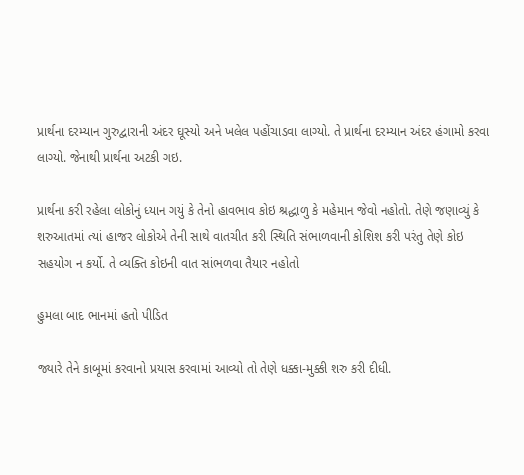પ્રાર્થના દરમ્યાન ગુરુદ્વારાની અંદર ઘૂસ્યો અને ખલેલ પહોંચાડવા લાગ્યો. તે પ્રાર્થના દરમ્યાન અંદર હંગામો કરવા લાગ્યો. જેનાથી પ્રાર્થના અટકી ગઇ.

પ્રાર્થના કરી રહેલા લોકોનું ધ્યાન ગયું કે તેનો હાવભાવ કોઇ શ્રદ્ધાળુ કે મહેમાન જેવો નહોતો. તેણે જણાવ્યું કે શરુઆતમાં ત્યાં હાજર લોકોએ તેની સાથે વાતચીત કરી સ્થિતિ સંભાળવાની કોશિશ કરી પરંતુ તેણે કોઇ સહયોગ ન કર્યો. તે વ્યક્તિ કોઇની વાત સાંભળવા તૈયાર નહોતો

હુમલા બાદ ભાનમાં હતો પીડિત

જ્યારે તેને કાબૂમાં કરવાનો પ્રયાસ કરવામાં આવ્યો તો તેણે ધક્કા-મુક્કી શરુ કરી દીધી.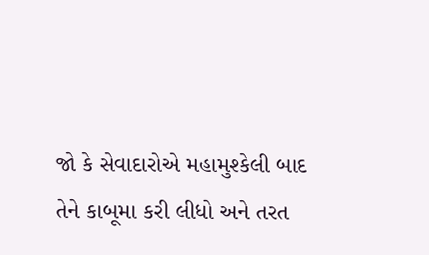જો કે સેવાદારોએ મહામુશ્કેલી બાદ તેને કાબૂમા કરી લીધો અને તરત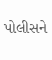પોલીસને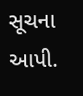સૂચના આપી.